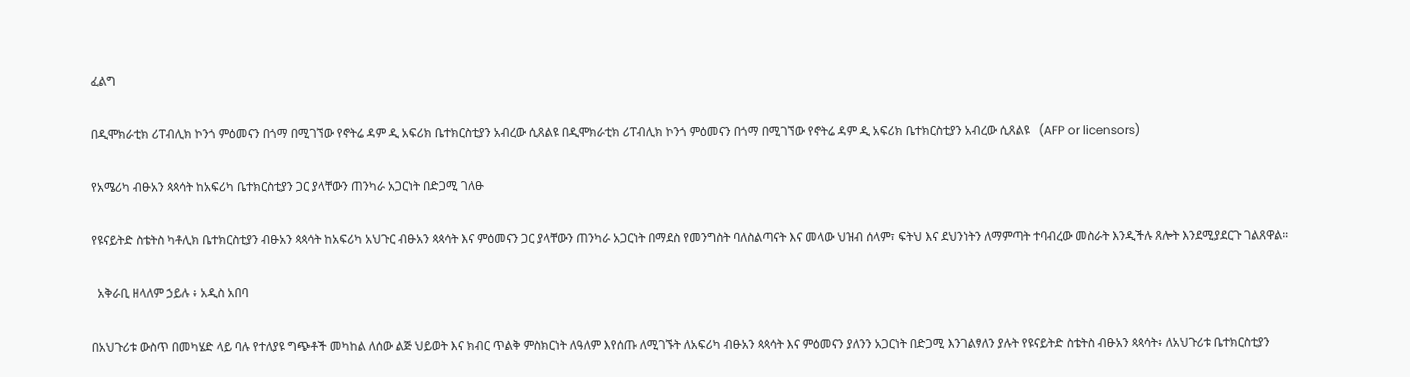ፈልግ

በዲሞክራቲክ ሪፐብሊክ ኮንጎ ምዕመናን በጎማ በሚገኘው የኖትሬ ዳም ዲ አፍሪክ ቤተክርስቲያን አብረው ሲጸልዩ በዲሞክራቲክ ሪፐብሊክ ኮንጎ ምዕመናን በጎማ በሚገኘው የኖትሬ ዳም ዲ አፍሪክ ቤተክርስቲያን አብረው ሲጸልዩ   (AFP or licensors)

የአሜሪካ ብፁአን ጳጳሳት ከአፍሪካ ቤተክርስቲያን ጋር ያላቸውን ጠንካራ አጋርነት በድጋሚ ገለፁ

የዩናይትድ ስቴትስ ካቶሊክ ቤተክርስቲያን ብፁአን ጳጳሳት ከአፍሪካ አህጉር ብፁአን ጳጳሳት እና ምዕመናን ጋር ያላቸውን ጠንካራ አጋርነት በማደስ የመንግስት ባለስልጣናት እና መላው ህዝብ ሰላም፣ ፍትህ እና ደህንነትን ለማምጣት ተባብረው መስራት እንዲችሉ ጸሎት እንደሚያደርጉ ገልጸዋል።

  አቅራቢ ዘላለም ኃይሉ ፥ አዲስ አበባ

በአህጉሪቱ ውስጥ በመካሄድ ላይ ባሉ የተለያዩ ግጭቶች መካከል ለሰው ልጅ ህይወት እና ክብር ጥልቅ ምስክርነት ለዓለም እየሰጡ ለሚገኙት ለአፍሪካ ብፁአን ጳጳሳት እና ምዕመናን ያለንን አጋርነት በድጋሚ እንገልፃለን ያሉት የዩናይትድ ስቴትስ ብፁአን ጳጳሳት፥ ለአህጉሪቱ ቤተክርስቲያን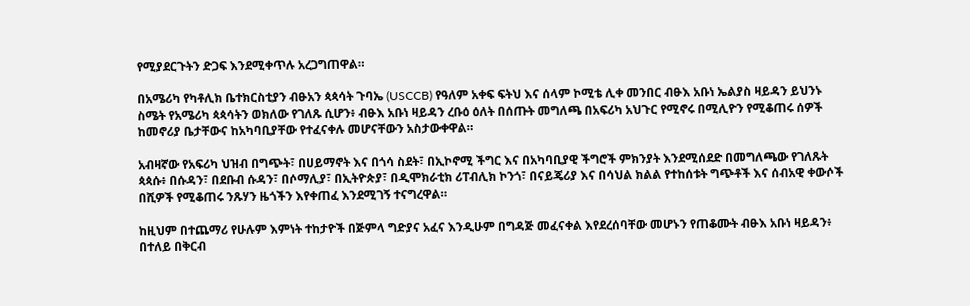የሚያደርጉትን ድጋፍ እንደሚቀጥሉ አረጋግጠዋል።

በአሜሪካ የካቶሊክ ቤተክርስቲያን ብፁአን ጳጳሳት ጉባኤ (USCCB) የዓለም አቀፍ ፍትህ እና ሰላም ኮሚቴ ሊቀ መንበር ብፁእ አቡነ ኤልያስ ዛይዳን ይህንኑ ስሜት የአሜሪካ ጳጳሳትን ወክለው የገለጹ ሲሆን፥ ብፁእ አቡነ ዛይዳን ረቡዕ ዕለት በሰጡት መግለጫ በአፍሪካ አህጉር የሚኖሩ በሚሊዮን የሚቆጠሩ ሰዎች ከመኖሪያ ቤታቸውና ከአካባቢያቸው የተፈናቀሉ መሆናቸውን አስታውቀዋል።

አብዛኛው የአፍሪካ ህዝብ በግጭት፣ በሀይማኖት እና በጎሳ ስደት፣ በኢኮኖሚ ችግር እና በአካባቢያዊ ችግሮች ምክንያት እንደሚሰደድ በመግለጫው የገለጹት ጳጳሱ፥ በሱዳን፣ በደቡብ ሱዳን፣ በሶማሊያ፣ በኢትዮጵያ፣ በዲሞክራቲክ ሪፐብሊክ ኮንጎ፣ በናይጄሪያ እና በሳህል ክልል የተከሰቱት ግጭቶች እና ሰብአዊ ቀውሶች በሺዎች የሚቆጠሩ ንጹሃን ዜጎችን እየቀጠፈ እንደሚገኝ ተናግረዋል።

ከዚህም በተጨማሪ የሁሉም እምነት ተከታዮች በጅምላ ግድያና አፈና እንዲሁም በግዳጅ መፈናቀል እየደረሰባቸው መሆኑን የጠቆሙት ብፁእ አቡነ ዛይዳን፥ በተለይ በቅርብ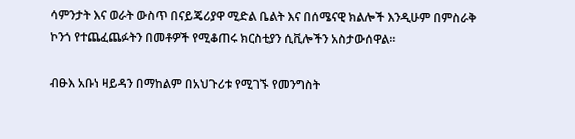ሳምንታት እና ወራት ውስጥ በናይጄሪያዋ ሚድል ቤልት እና በሰሜናዊ ክልሎች እንዲሁም በምስራቅ ኮንጎ የተጨፈጨፉትን በመቶዎች የሚቆጠሩ ክርስቲያን ሲቪሎችን አስታውሰዋል።

ብፁእ አቡነ ዛይዳን በማከልም በአህጉሪቱ የሚገኙ የመንግስት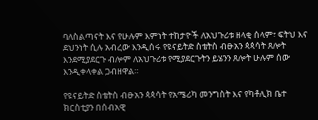ባለስልጣናት እና የሁሉም እምነት ተከታዮች ለአህጉሪቱ ዘላቂ ሰላም፣ ፍትህ እና ደህንነት ሲሉ አብረው እንዲሰሩ የዩናይትድ ስቴትስ ብፁአን ጳጳሳት ጸሎት እንደሚያደርጉ ብሎም ለአህጉሪቱ የሚያደርጉትን ይሄንን ጸሎት ሁሉም ሰው እንዲቀላቀል ጋብዘዋል።

የዩናይትድ ስቴትስ ብፁአን ጳጳሳት የአሜሪካ መንግስት እና የካቶሊክ ቤተ ክርስቲያን በሰብአዊ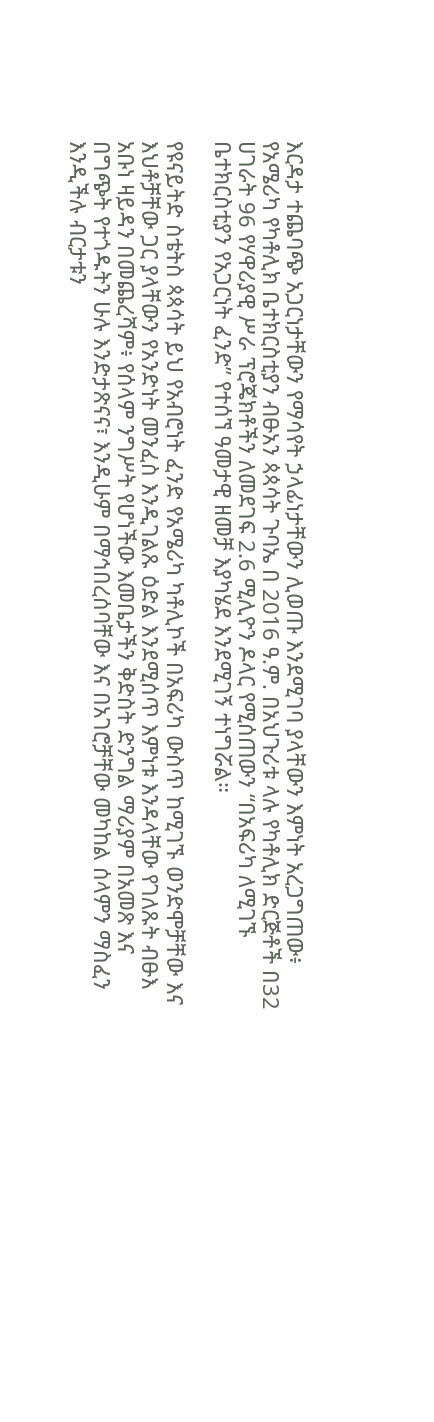እርዳታ ተጨባጭ አጋርነታቸውን የማሳየት ኃላፊነታቸውን ሊወጡ እንደሚገባ ያላቸውን እምነት አረጋግጠው፥ የአሜሪካ የካቶሊክ ቤተክርስቲያን ብፁአን ጳጳሳት ጉባኤ በ 2016 ዓ.ም. በአህጉሪቱ ላሉ የካቶሊክ ድርጅቶች በ32 ሀገራት 96 የሃዋሪያዊ ሥራ ፕሮጄክቶችን ለመደገፍ 2.6 ሚሊዮን ዶላር የሚሰጠውን “በአፍሪካ ለሚገኙ ቤተክርስቲያን የአጋርነት ፈንድ” የተሰኘ ዓመታዊ ዘመቻ እያካሄደ እንደሚገኝ ተነግሯል።

የዩናይትድ ስቴትስ ጳጳሳት ይህ የአብሮነት ፈንድ የአሜሪካ ካቶሊኮች በአፍሪካ ውስጥ ከሚገኙ ወንድሞቻቸው እና እህቶቻቸው ጋር ያላቸውን የአንድነት መንፈስ እንዲገልጹ ዕድል እንደሚሰጥ እምነቱ እንዳላቸው የገለጹት ብፁእ አቡነ ዛይዳን በመጨረሻም፥ የሰላም ንግሥት የሆነችው እመቤታችን ቅድስት ድንግል ማሪያም በአመጽ እና በግጭት የተጎዱትን ሁሉ እንድታጽናና፣ እንዲሁም በማኅበረሰባቸው እና በአገሮቻቸው መካከል ሰላምን ማስፈን እንዲችሉ ብርታቱን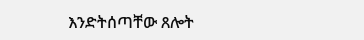እንድትሰጣቸው ጸሎት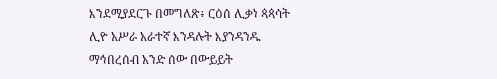እንደሚያደርጉ በመግለጽ፥ ርዕሰ ሊቃነ ጳጳሳት ሊዮ አሥራ አራተኛ እንዳሉት እያንዳንዱ ማኅበረሰብ አንድ ሰው በውይይት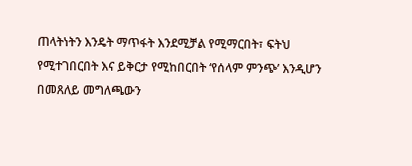ጠላትነትን እንዴት ማጥፋት እንደሚቻል የሚማርበት፣ ፍትህ የሚተገበርበት እና ይቅርታ የሚከበርበት ‘የሰላም ምንጭ’ እንዲሆን በመጸለይ መግለጫውን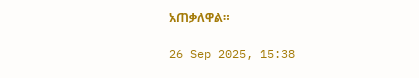አጠቃለዋል።

26 Sep 2025, 15:38